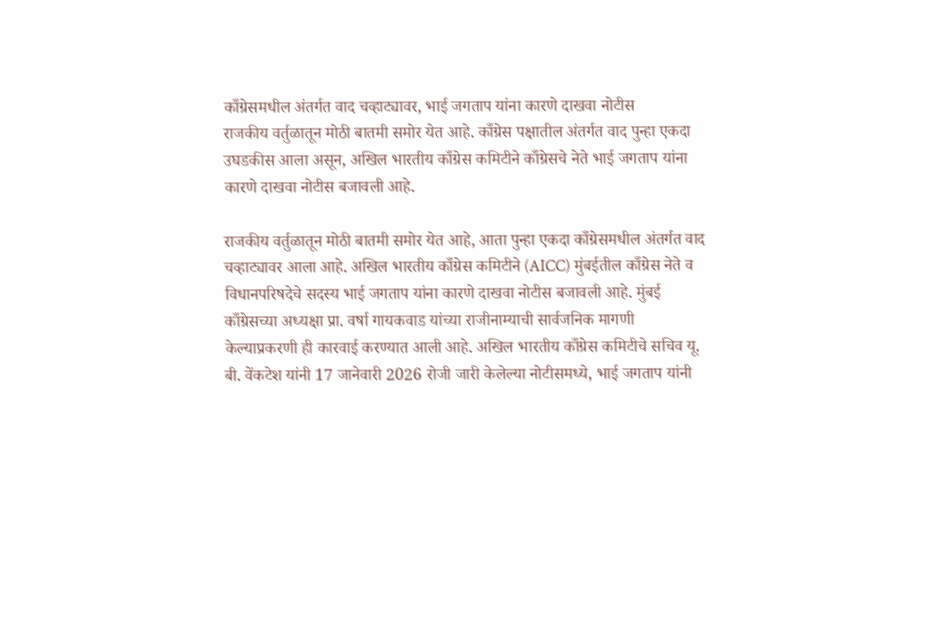काँग्रेसमधील अंतर्गत वाद चव्हाट्यावर, भाई जगताप यांना कारणे दाखवा नोटीस
राजकीय वर्तुळातून मोठी बातमी समोर येत आहे. काँग्रेस पक्षातील अंतर्गत वाद पुन्हा एकदा उघडकीस आला असून, अखिल भारतीय काँग्रेस कमिटीने काँग्रेसचे नेते भाई जगताप यांना कारणे दाखवा नोटीस बजावली आहे.

राजकीय वर्तुळातून मोठी बातमी समोर येत आहे, आता पुन्हा एकदा काँग्रेसमधील अंतर्गत वाद चव्हाट्यावर आला आहे. अखिल भारतीय काँग्रेस कमिटीने (AICC) मुंबईतील काँग्रेस नेते व विधानपरिषदेचे सदस्य भाई जगताप यांना कारणे दाखवा नोटीस बजावली आहे. मुंबई काँग्रेसच्या अध्यक्षा प्रा. वर्षा गायकवाड यांच्या राजीनाम्याची सार्वजनिक मागणी केल्याप्रकरणी ही कारवाई करण्यात आली आहे. अखिल भारतीय काँग्रेस कमिटीचे सचिव यू. बी. वेंकटेश यांनी 17 जानेवारी 2026 रोजी जारी केलेल्या नोटीसमध्ये, भाई जगताप यांनी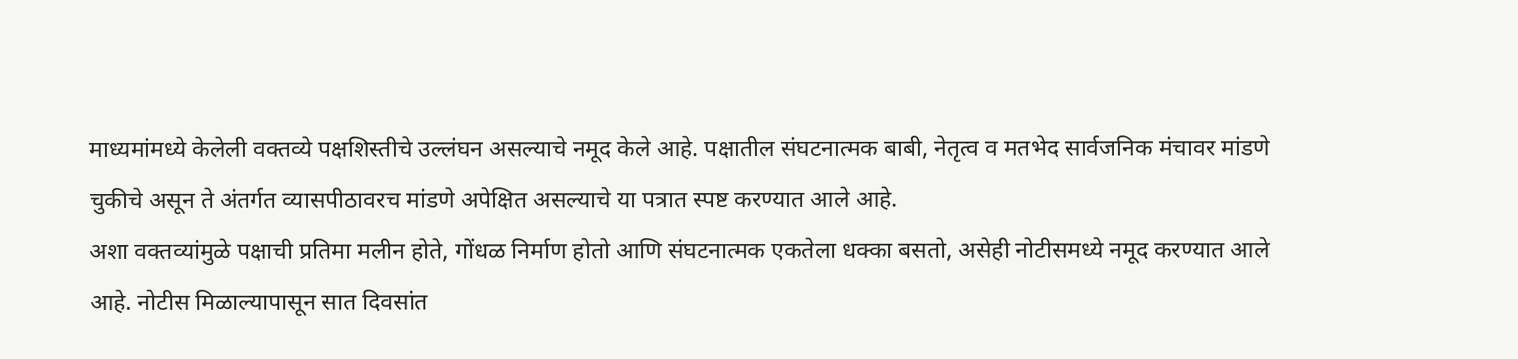माध्यमांमध्ये केलेली वक्तव्ये पक्षशिस्तीचे उल्लंघन असल्याचे नमूद केले आहे. पक्षातील संघटनात्मक बाबी, नेतृत्व व मतभेद सार्वजनिक मंचावर मांडणे चुकीचे असून ते अंतर्गत व्यासपीठावरच मांडणे अपेक्षित असल्याचे या पत्रात स्पष्ट करण्यात आले आहे.
अशा वक्तव्यांमुळे पक्षाची प्रतिमा मलीन होते, गोंधळ निर्माण होतो आणि संघटनात्मक एकतेला धक्का बसतो, असेही नोटीसमध्ये नमूद करण्यात आले आहे. नोटीस मिळाल्यापासून सात दिवसांत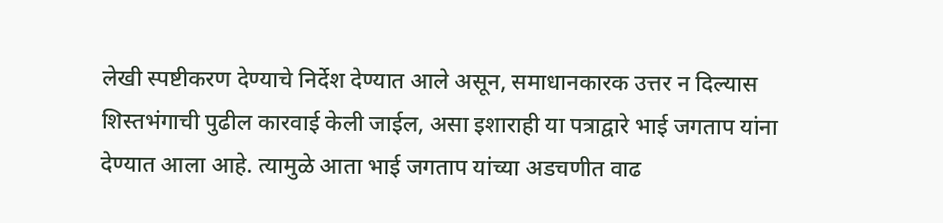लेखी स्पष्टीकरण देण्याचे निर्देश देण्यात आले असून, समाधानकारक उत्तर न दिल्यास शिस्तभंगाची पुढील कारवाई केली जाईल, असा इशाराही या पत्राद्वारे भाई जगताप यांना देण्यात आला आहे. त्यामुळे आता भाई जगताप यांच्या अडचणीत वाढ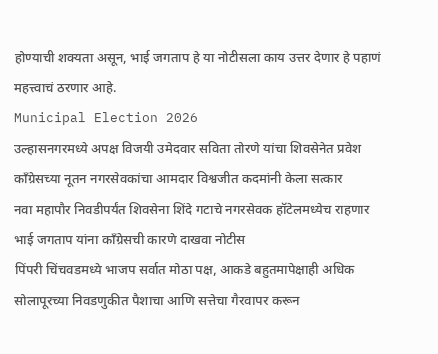होण्याची शक्यता असून, भाई जगताप हे या नोटीसला काय उत्तर देणार हे पहाणं महत्त्वाचं ठरणार आहे.
Municipal Election 2026
उल्हासनगरमध्ये अपक्ष विजयी उमेदवार सविता तोरणे यांचा शिवसेनेत प्रवेश
काँग्रेसच्या नूतन नगरसेवकांचा आमदार विश्वजीत कदमांनी केला सत्कार
नवा महापौर निवडीपर्यंत शिवसेना शिंदे गटाचे नगरसेवक हॉटेलमध्येच राहणार
भाई जगताप यांना काँग्रेसची कारणे दाखवा नोटीस
पिंपरी चिंचवडमध्ये भाजप सर्वात मोठा पक्ष, आकडे बहुतमापेक्षाही अधिक
सोलापूरच्या निवडणुकीत पैशाचा आणि सत्तेचा गैरवापर करून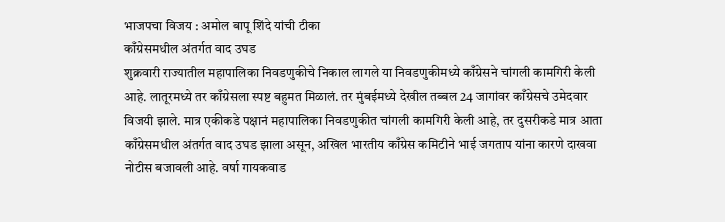भाजपचा विजय : अमोल बापू शिंदे यांची टीका
काँग्रेसमधील अंतर्गत वाद उघड
शुक्रवारी राज्यातील महापालिका निवडणुकीचे निकाल लागले या निवडणुकीमध्ये काँग्रेसने चांगली कामगिरी केली आहे. लातूरमध्ये तर काँग्रेसला स्पष्ट बहुमत मिळालं. तर मुंबईमध्ये देखील तब्बल 24 जागांवर काँग्रेसचे उमेदवार विजयी झाले. मात्र एकीकडे पक्षानं महापालिका निवडणुकीत चांगली कामगिरी केली आहे, तर दुसरीकडे मात्र आता काँग्रेसमधील अंतर्गत वाद उघड झाला असून, अखिल भारतीय काँग्रेस कमिटीने भाई जगताप यांना कारणे दाखवा नोटीस बजावली आहे. वर्षा गायकवाड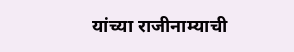यांच्या राजीनाम्याची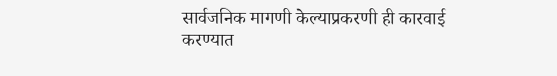सार्वजनिक मागणी केल्याप्रकरणी ही कारवाई करण्यात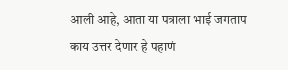आली आहे, आता या पत्राला भाई जगताप काय उत्तर देणार हे पहाणं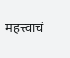महत्त्वाचं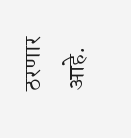ठरणार आहे.